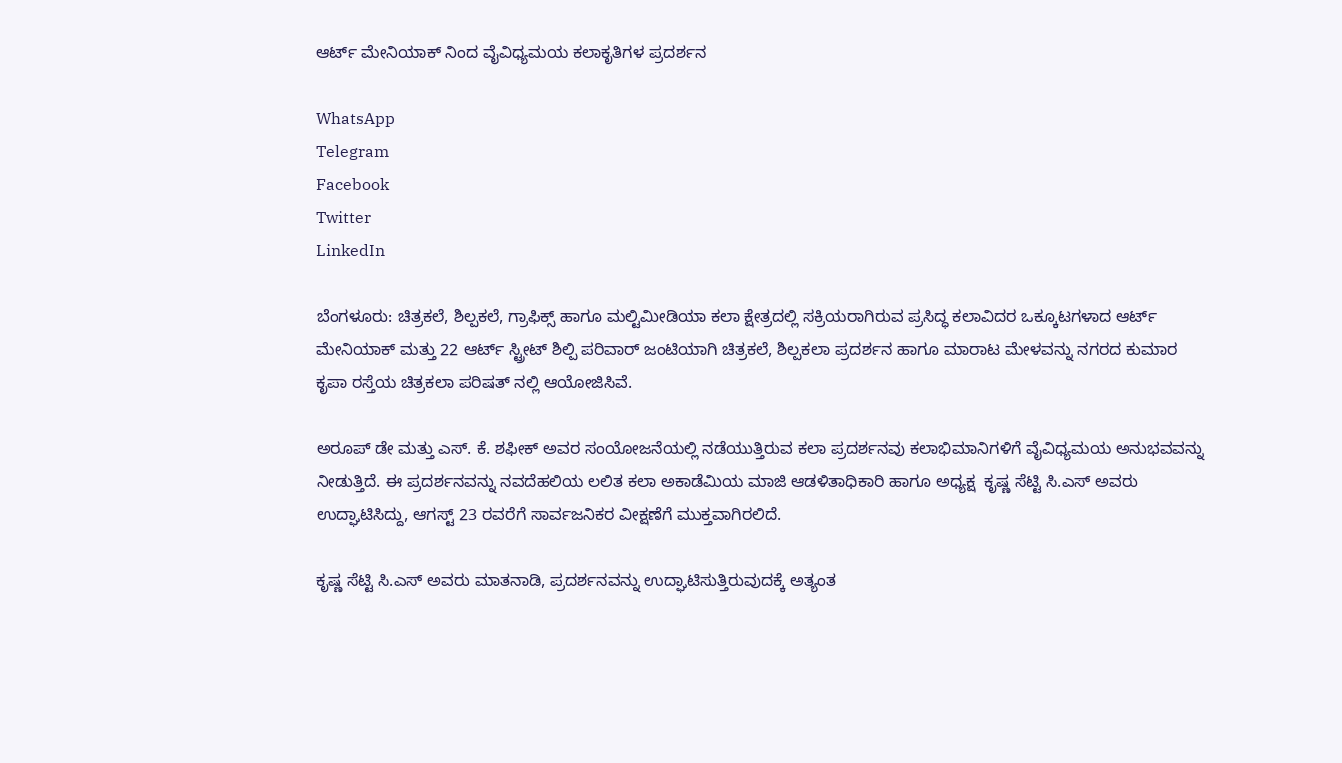ಆರ್ಟ್ ಮೇನಿಯಾಕ್ ನಿಂದ ವೈವಿಧ್ಯಮಯ ಕಲಾಕೃತಿಗಳ ಪ್ರದರ್ಶನ

WhatsApp
Telegram
Facebook
Twitter
LinkedIn

ಬೆಂಗಳೂರು: ಚಿತ್ರಕಲೆ, ಶಿಲ್ಪಕಲೆ, ಗ್ರಾಫಿಕ್ಸ್ ಹಾಗೂ ಮಲ್ಟಿಮೀಡಿಯಾ ಕಲಾ ಕ್ಷೇತ್ರದಲ್ಲಿ ಸಕ್ರಿಯರಾಗಿರುವ ಪ್ರಸಿದ್ಧ ಕಲಾವಿದರ ಒಕ್ಕೂಟಗಳಾದ ಆರ್ಟ್ ಮೇನಿಯಾಕ್ ಮತ್ತು 22 ಆರ್ಟ್ ಸ್ಟ್ರೀಟ್ ಶಿಲ್ಪಿ ಪರಿವಾರ್ ಜಂಟಿಯಾಗಿ ಚಿತ್ರಕಲೆ, ಶಿಲ್ಪಕಲಾ ಪ್ರದರ್ಶನ ಹಾಗೂ ಮಾರಾಟ ಮೇಳವನ್ನು ನಗರದ ಕುಮಾರ ಕೃಪಾ ರಸ್ತೆಯ ಚಿತ್ರಕಲಾ ಪರಿಷತ್ ನಲ್ಲಿ ಆಯೋಜಿಸಿವೆ.

ಅರೂಪ್ ಡೇ ಮತ್ತು ಎಸ್. ಕೆ. ಶಫೀಕ್ ಅವರ ಸಂಯೋಜನೆಯಲ್ಲಿ ನಡೆಯುತ್ತಿರುವ ಕಲಾ ಪ್ರದರ್ಶನವು ಕಲಾಭಿಮಾನಿಗಳಿಗೆ ವೈವಿಧ್ಯಮಯ ಅನುಭವವನ್ನು ನೀಡುತ್ತಿದೆ. ಈ ಪ್ರದರ್ಶನವನ್ನು ನವದೆಹಲಿಯ ಲಲಿತ ಕಲಾ ಅಕಾಡೆಮಿಯ ಮಾಜಿ ಆಡಳಿತಾಧಿಕಾರಿ ಹಾಗೂ ಅಧ್ಯಕ್ಷ  ಕೃಷ್ಣ ಸೆಟ್ಟಿ ಸಿ.ಎಸ್ ಅವರು ಉದ್ಘಾಟಿಸಿದ್ದು, ಆಗಸ್ಟ್ 23 ರವರೆಗೆ ಸಾರ್ವಜನಿಕರ ವೀಕ್ಷಣೆಗೆ ಮುಕ್ತವಾಗಿರಲಿದೆ.

ಕೃಷ್ಣ ಸೆಟ್ಟಿ ಸಿ.ಎಸ್ ಅವರು ಮಾತನಾಡಿ, ಪ್ರದರ್ಶನವನ್ನು ಉದ್ಘಾಟಿಸುತ್ತಿರುವುದಕ್ಕೆ ಅತ್ಯಂತ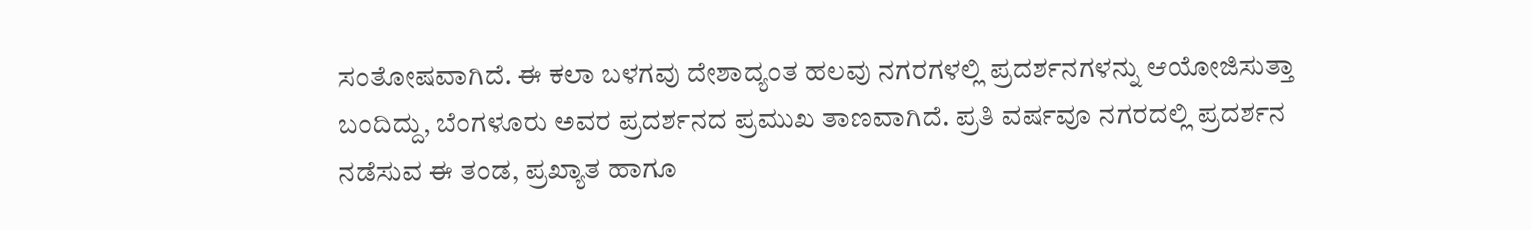ಸಂತೋಷವಾಗಿದೆ. ಈ ಕಲಾ ಬಳಗವು ದೇಶಾದ್ಯಂತ ಹಲವು ನಗರಗಳಲ್ಲಿ ಪ್ರದರ್ಶನಗಳನ್ನು ಆಯೋಜಿಸುತ್ತಾ ಬಂದಿದ್ದು, ಬೆಂಗಳೂರು ಅವರ ಪ್ರದರ್ಶನದ ಪ್ರಮುಖ ತಾಣವಾಗಿದೆ. ಪ್ರತಿ ವರ್ಷವೂ ನಗರದಲ್ಲಿ ಪ್ರದರ್ಶನ ನಡೆಸುವ ಈ ತಂಡ, ಪ್ರಖ್ಯಾತ ಹಾಗೂ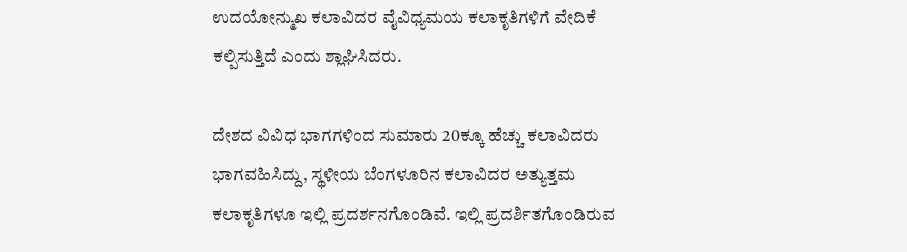ಉದಯೋನ್ಮುಖ ಕಲಾವಿದರ ವೈವಿಧ್ಯಮಯ ಕಲಾಕೃತಿಗಳಿಗೆ ವೇದಿಕೆ ಕಲ್ಪಿಸುತ್ತಿದೆ ಎಂದು ಶ್ಲಾಘಿಸಿದರು.

ದೇಶದ ವಿವಿಧ ಭಾಗಗಳಿಂದ ಸುಮಾರು 20ಕ್ಕೂ ಹೆಚ್ಚು ಕಲಾವಿದರು ಭಾಗವಹಿಸಿದ್ದು, ಸ್ಥಳೀಯ ಬೆಂಗಳೂರಿನ ಕಲಾವಿದರ ಅತ್ಯುತ್ತಮ ಕಲಾಕೃತಿಗಳೂ ಇಲ್ಲಿ ಪ್ರದರ್ಶನಗೊಂಡಿವೆ. ಇಲ್ಲಿ ಪ್ರದರ್ಶಿತಗೊಂಡಿರುವ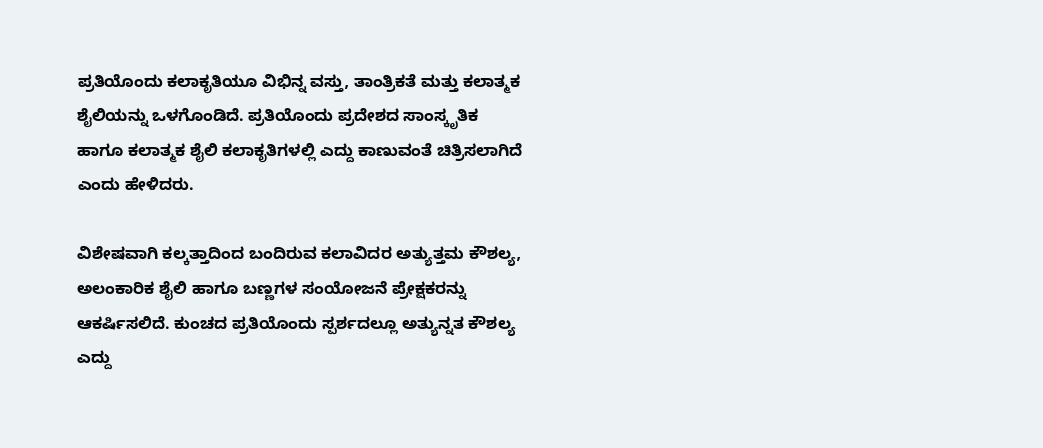ಪ್ರತಿಯೊಂದು ಕಲಾಕೃತಿಯೂ ವಿಭಿನ್ನ ವಸ್ತು, ತಾಂತ್ರಿಕತೆ ಮತ್ತು ಕಲಾತ್ಮಕ ಶೈಲಿಯನ್ನು ಒಳಗೊಂಡಿದೆ. ಪ್ರತಿಯೊಂದು ಪ್ರದೇಶದ ಸಾಂಸ್ಕೃತಿಕ ಹಾಗೂ ಕಲಾತ್ಮಕ ಶೈಲಿ ಕಲಾಕೃತಿಗಳಲ್ಲಿ ಎದ್ದು ಕಾಣುವಂತೆ ಚಿತ್ರಿಸಲಾಗಿದೆ ಎಂದು ಹೇಳಿದರು.

ವಿಶೇಷವಾಗಿ ಕಲ್ಕತ್ತಾದಿಂದ ಬಂದಿರುವ ಕಲಾವಿದರ ಅತ್ಯುತ್ತಮ ಕೌಶಲ್ಯ, ಅಲಂಕಾರಿಕ ಶೈಲಿ ಹಾಗೂ ಬಣ್ಣಗಳ ಸಂಯೋಜನೆ ಪ್ರೇಕ್ಷಕರನ್ನು ಆಕರ್ಷಿಸಲಿದೆ. ಕುಂಚದ ಪ್ರತಿಯೊಂದು ಸ್ಪರ್ಶದಲ್ಲೂ ಅತ್ಯುನ್ನತ ಕೌಶಲ್ಯ ಎದ್ದು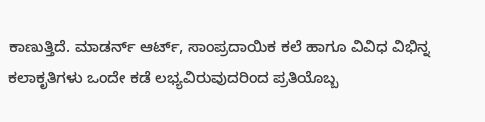ಕಾಣುತ್ತಿದೆ. ಮಾಡರ್ನ್ ಆರ್ಟ್, ಸಾಂಪ್ರದಾಯಿಕ ಕಲೆ ಹಾಗೂ ವಿವಿಧ ವಿಭಿನ್ನ ಕಲಾಕೃತಿಗಳು ಒಂದೇ ಕಡೆ ಲಭ್ಯವಿರುವುದರಿಂದ ಪ್ರತಿಯೊಬ್ಬ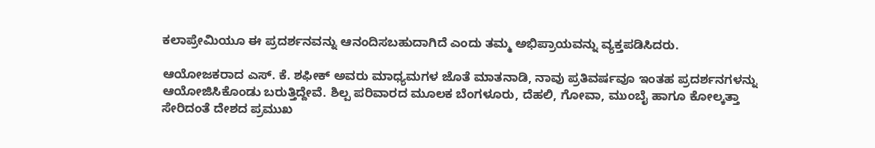ಕಲಾಪ್ರೇಮಿಯೂ ಈ ಪ್ರದರ್ಶನವನ್ನು ಆನಂದಿಸಬಹುದಾಗಿದೆ ಎಂದು ತಮ್ಮ ಅಭಿಪ್ರಾಯವನ್ನು ವ್ಯಕ್ತಪಡಿಸಿದರು.

ಆಯೋಜಕರಾದ ಎಸ್. ಕೆ. ಶಫೀಕ್ ಅವರು ಮಾಧ್ಯಮಗಳ ಜೊತೆ ಮಾತನಾಡಿ, ನಾವು ಪ್ರತಿವರ್ಷವೂ ಇಂತಹ ಪ್ರದರ್ಶನಗಳನ್ನು ಆಯೋಜಿಸಿಕೊಂಡು ಬರುತ್ತಿದ್ದೇವೆ. ಶಿಲ್ಪ ಪರಿವಾರದ ಮೂಲಕ ಬೆಂಗಳೂರು, ದೆಹಲಿ, ಗೋವಾ, ಮುಂಬೈ ಹಾಗೂ ಕೋಲ್ಕತ್ತಾ ಸೇರಿದಂತೆ ದೇಶದ ಪ್ರಮುಖ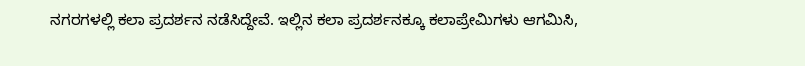ನಗರಗಳಲ್ಲಿ ಕಲಾ ಪ್ರದರ್ಶನ ನಡೆಸಿದ್ದೇವೆ. ಇಲ್ಲಿನ ಕಲಾ ಪ್ರದರ್ಶನಕ್ಕೂ ಕಲಾಪ್ರೇಮಿಗಳು ಆಗಮಿಸಿ,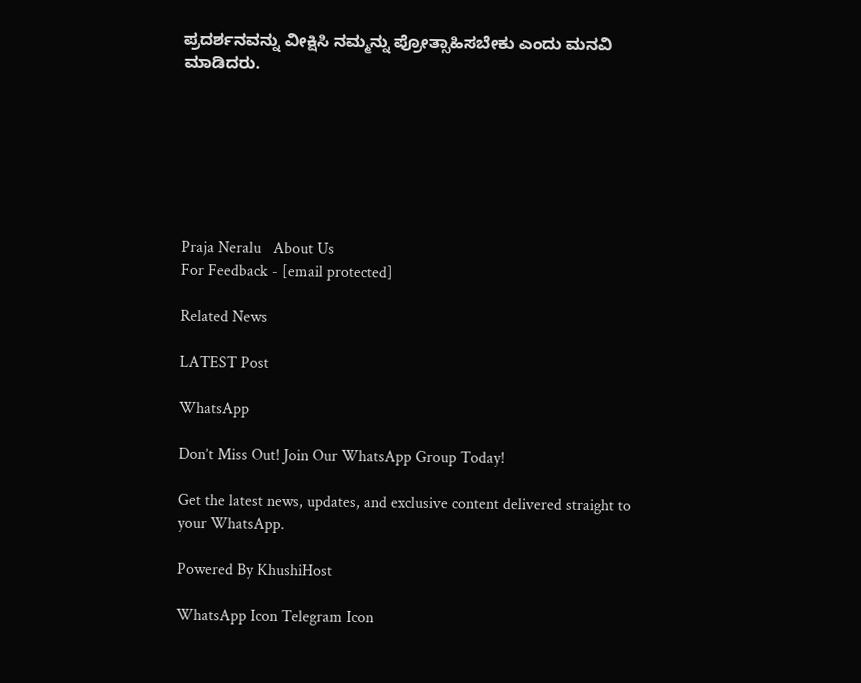ಪ್ರದರ್ಶನವನ್ನು ವೀಕ್ಷಿಸಿ ನಮ್ಮನ್ನು ಪ್ರೋತ್ಸಾಹಿಸಬೇಕು ಎಂದು ಮನವಿ ಮಾಡಿದರು.







Praja Neralu   About Us
For Feedback - [email protected]

Related News

LATEST Post

WhatsApp

Don’t Miss Out! Join Our WhatsApp Group Today!

Get the latest news, updates, and exclusive content delivered straight to your WhatsApp.

Powered By KhushiHost

WhatsApp Icon Telegram Icon